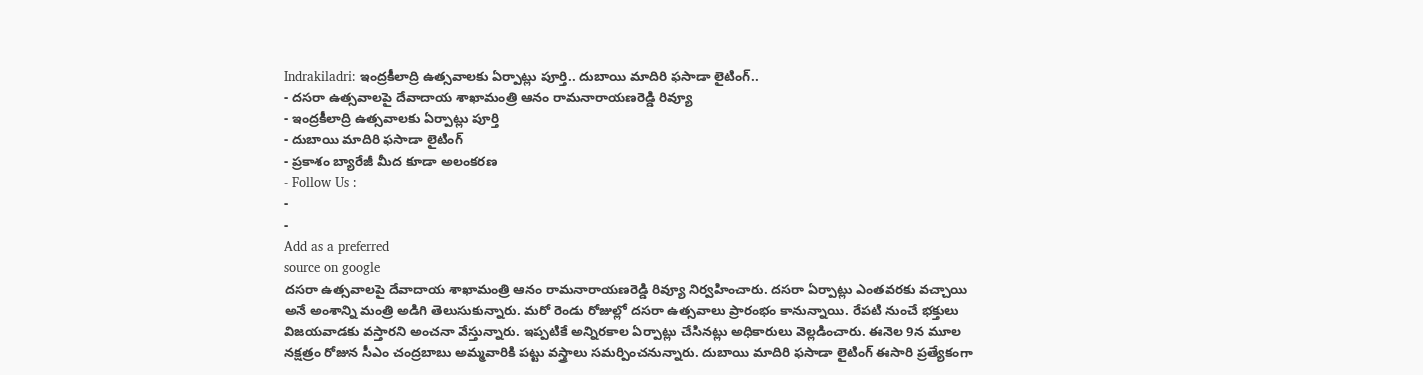Indrakiladri: ఇంద్రకీలాద్రి ఉత్సవాలకు ఏర్పాట్లు పూర్తి.. దుబాయి మాదిరి ఫసాడా లైటింగ్..
- దసరా ఉత్సవాలపై దేవాదాయ శాఖామంత్రి ఆనం రామనారాయణరెడ్డి రివ్యూ
- ఇంద్రకీలాద్రి ఉత్సవాలకు ఏర్పాట్లు పూర్తి
- దుబాయి మాదిరి ఫసాడా లైటింగ్
- ప్రకాశం బ్యారేజీ మీద కూడా అలంకరణ
- Follow Us :
-
-
Add as a preferred
source on google
దసరా ఉత్సవాలపై దేవాదాయ శాఖామంత్రి ఆనం రామనారాయణరెడ్డి రివ్యూ నిర్వహించారు. దసరా ఏర్పాట్లు ఎంతవరకు వచ్చాయి అనే అంశాన్ని మంత్రి అడిగి తెలుసుకున్నారు. మరో రెండు రోజుల్లో దసరా ఉత్సవాలు ప్రారంభం కానున్నాయి. రేపటి నుంచే భక్తులు విజయవాడకు వస్తారని అంచనా వేస్తున్నారు. ఇప్పటికే అన్నిరకాల ఏర్పాట్లు చేసినట్లు అధికారులు వెల్లడించారు. ఈనెల 9న మూల నక్షత్రం రోజున సీఎం చంద్రబాబు అమ్మవారికి పట్టు వస్త్రాలు సమర్పించనున్నారు. దుబాయి మాదిరి ఫసాడా లైటింగ్ ఈసారి ప్రత్యేకంగా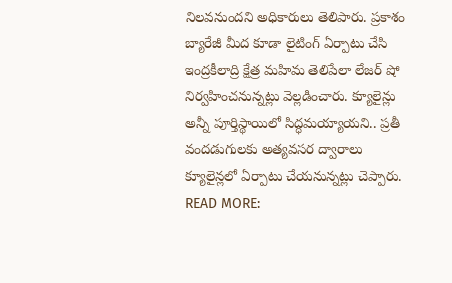నిలవనుందని అధికారులు తెలిపారు. ప్రకాశం బ్యారేజీ మీద కూడా లైటింగ్ ఏర్పాటు చేసి ఇంద్రకీలాద్రి క్షేత్ర మహిమ తెలిపేలా లేజర్ షో నిర్వహించనున్నట్లు వెల్లడించారు. క్యూలైన్లు అన్నీ పూర్తిస్థాయిలో సిద్ధమయ్యాయని.. ప్రతీ వందడుగులకు అత్యవసర ద్వారాలు క్యూలైన్లలో ఏర్పాటు చేయనున్నట్లు చెప్పారు.
READ MORE: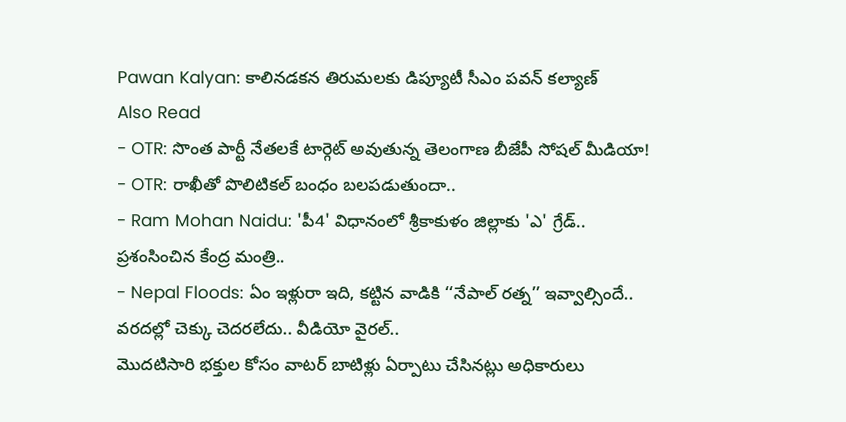Pawan Kalyan: కాలినడకన తిరుమలకు డిప్యూటీ సీఎం పవన్ కల్యాణ్
Also Read
- OTR: సొంత పార్టీ నేతలకే టార్గెట్ అవుతున్న తెలంగాణ బీజేపీ సోషల్ మీడియా!
- OTR: రాఖీతో పొలిటికల్ బంధం బలపడుతుందా..
- Ram Mohan Naidu: 'పీ4' విధానంలో శ్రీకాకుళం జిల్లాకు 'ఎ' గ్రేడ్.. ప్రశంసించిన కేంద్ర మంత్రి..
- Nepal Floods: ఏం ఇళ్లురా ఇది, కట్టిన వాడికి ‘‘నేపాల్ రత్న’’ ఇవ్వాల్సిందే.. వరదల్లో చెక్కు చెదరలేదు.. వీడియో వైరల్..
మొదటిసారి భక్తుల కోసం వాటర్ బాటిళ్లు ఏర్పాటు చేసినట్లు అధికారులు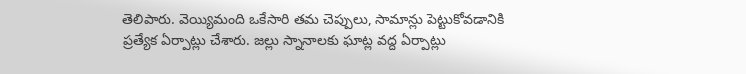తెలిపారు. వెయ్యిమంది ఒకేసారి తమ చెప్పులు, సామాన్లు పెట్టుకోవడానికి ప్రత్యేక ఏర్పాట్లు చేశారు. జల్లు స్నానాలకు ఘాట్ల వద్ద ఏర్పాట్లు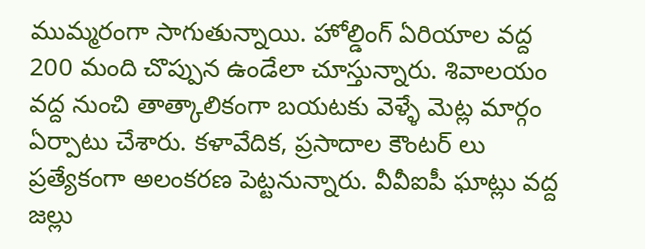ముమ్మరంగా సాగుతున్నాయి. హోల్డింగ్ ఏరియాల వద్ద 200 మంది చొప్పున ఉండేలా చూస్తున్నారు. శివాలయం వద్ద నుంచి తాత్కాలికంగా బయటకు వెళ్ళే మెట్ల మార్గం ఏర్పాటు చేశారు. కళావేదిక, ప్రసాదాల కౌంటర్ లు ప్రత్యేకంగా అలంకరణ పెట్టనున్నారు. వీవీఐపీ ఘాట్లు వద్ద జల్లు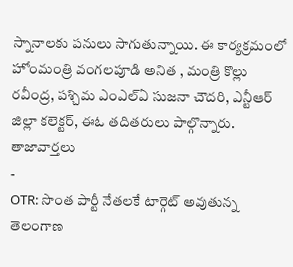స్నానాలకు పనులు సాగుతున్నాయి. ఈ కార్యక్రమంలో హోంమంత్రి వంగలపూడి అనిత , మంత్రి కొల్లు రవీంద్ర, పశ్చిమ ఎంఎల్ఏ సుజనా చౌదరి, ఎన్టీఆర్ జిల్లా కలెక్టర్, ఈఓ తదితరులు పాల్గొన్నారు.
తాజావార్తలు
-
OTR: సొంత పార్టీ నేతలకే టార్గెట్ అవుతున్న తెలంగాణ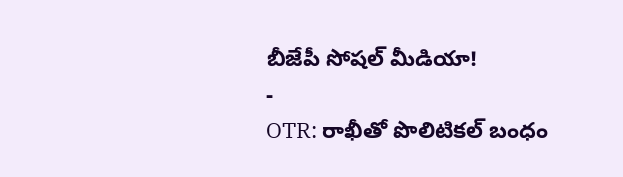బీజేపీ సోషల్ మీడియా!
-
OTR: రాఖీతో పొలిటికల్ బంధం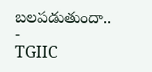బలపడుతుందా..
-
TGIIC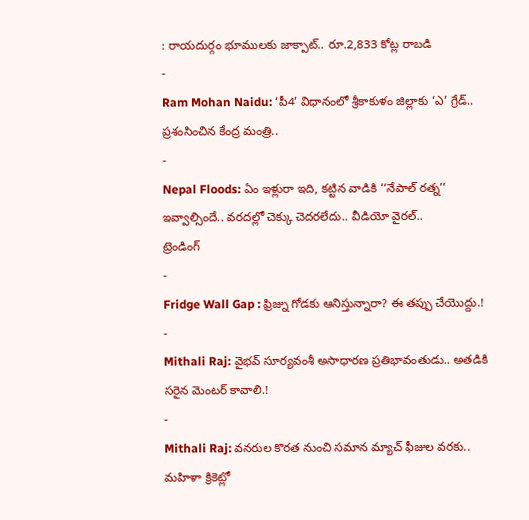: రాయదుర్గం భూములకు జాక్పాట్.. రూ.2,833 కోట్ల రాబడి
-
Ram Mohan Naidu: ‘పీ4’ విధానంలో శ్రీకాకుళం జిల్లాకు ‘ఎ’ గ్రేడ్.. ప్రశంసించిన కేంద్ర మంత్రి..
-
Nepal Floods: ఏం ఇళ్లురా ఇది, కట్టిన వాడికి ‘‘నేపాల్ రత్న’’ ఇవ్వాల్సిందే.. వరదల్లో చెక్కు చెదరలేదు.. వీడియో వైరల్..
ట్రెండింగ్
-
Fridge Wall Gap : ఫ్రిజ్ను గోడకు ఆనిస్తున్నారా? ఈ తప్పు చేయొద్దు.!
-
Mithali Raj: వైభవ్ సూర్యవంశీ అసాధారణ ప్రతిభావంతుడు.. అతడికి సరైన మెంటర్ కావాలి.!
-
Mithali Raj: వనరుల కొరత నుంచి సమాన మ్యాచ్ ఫీజుల వరకు.. మహిళా క్రికెట్లో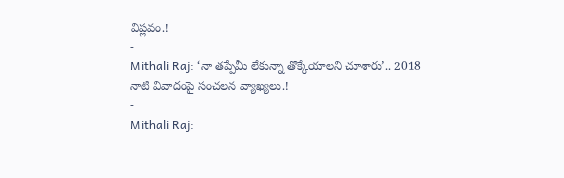విప్లవం.!
-
Mithali Raj: ‘నా తప్పేమీ లేకున్నా తొక్కేయాలని చూశారు’.. 2018 నాటి వివాదంపై సంచలన వ్యాఖ్యలు.!
-
Mithali Raj: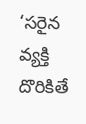‘సరైన వ్యక్తి దొరికితే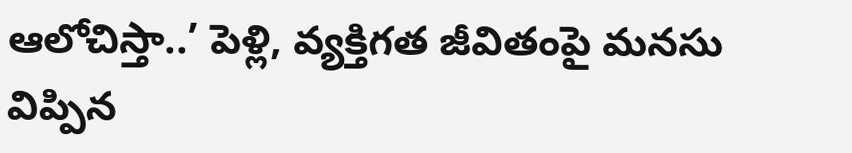ఆలోచిస్తా..’ పెళ్లి, వ్యక్తిగత జీవితంపై మనసు విప్పిన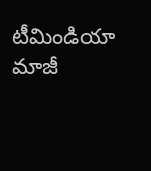టీమిండియా మాజీ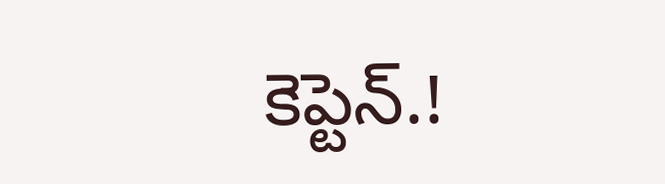కెప్టెన్.!